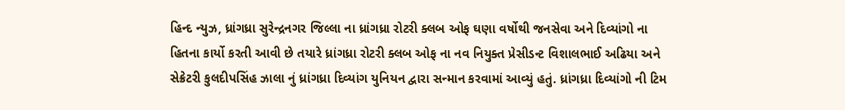હિન્દ ન્યુઝ, ધ્રાંગધ્રા સુરેન્દ્રનગર જિલ્લા ના ધ્રાંગધ્રા રોટરી ક્લબ ઓફ ઘણા વર્ષોથી જનસેવા અને દિવ્યાંગો ના હિતના કાર્યો કરતી આવી છે તયારે ધ્રાંગધ્રા રોટરી ક્લબ ઓફ ના નવ નિયુક્ત પ્રેસીડન્ટ વિશાલભાઈ અઢિયા અને સેક્રેટરી કુલદીપસિંહ ઝાલા નું ધ્રાંગધ્રા દિવ્યાંગ યુનિયન દ્વારા સન્માન કરવામાં આવ્યું હતું. ધ્રાંગધ્રા દિવ્યાંગો ની ટિમ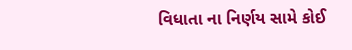વિધાતા ના નિર્ણય સામે કોઈ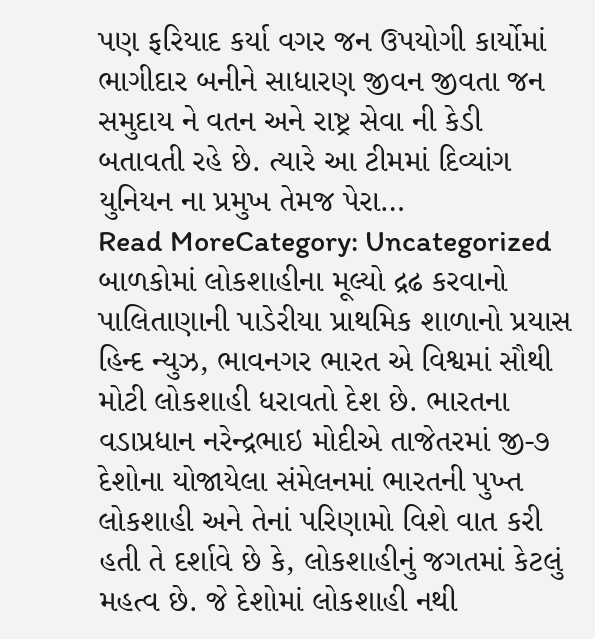પણ ફરિયાદ કર્યા વગર જન ઉપયોગી કાર્યોમાં ભાગીદાર બનીને સાધારણ જીવન જીવતા જન સમુદાય ને વતન અને રાષ્ટ્ર સેવા ની કેડી બતાવતી રહે છે. ત્યારે આ ટીમમાં દિવ્યાંગ યુનિયન ના પ્રમુખ તેમજ પેરા…
Read MoreCategory: Uncategorized
બાળકોમાં લોકશાહીના મૂલ્યો દ્રઢ કરવાનો પાલિતાણાની પાડેરીયા પ્રાથમિક શાળાનો પ્રયાસ
હિન્દ ન્યુઝ, ભાવનગર ભારત એ વિશ્વમાં સૌથી મોટી લોકશાહી ધરાવતો દેશ છે. ભારતના વડાપ્રધાન નરેન્દ્રભાઇ મોદીએ તાજેતરમાં જી-૭ દેશોના યોજાયેલા સંમેલનમાં ભારતની પુખ્ત લોકશાહી અને તેનાં પરિણામો વિશે વાત કરી હતી તે દર્શાવે છે કે, લોકશાહીનું જગતમાં કેટલું મહત્વ છે. જે દેશોમાં લોકશાહી નથી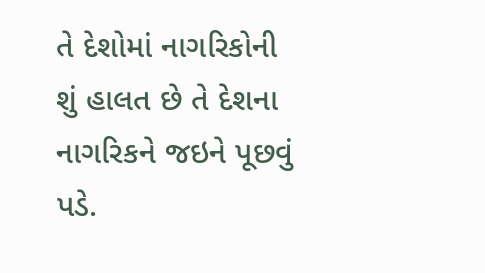તે દેશોમાં નાગરિકોની શું હાલત છે તે દેશના નાગરિકને જઇને પૂછવું પડે.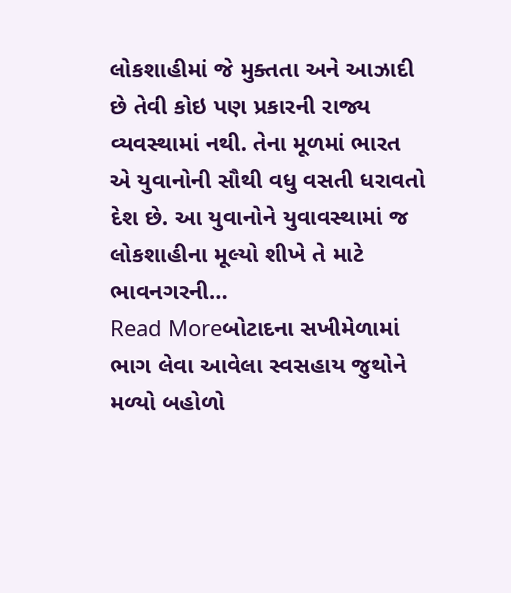લોકશાહીમાં જે મુક્તતા અને આઝાદી છે તેવી કોઇ પણ પ્રકારની રાજ્ય વ્યવસ્થામાં નથી. તેના મૂળમાં ભારત એ યુવાનોની સૌથી વધુ વસતી ધરાવતો દેશ છે. આ યુવાનોને યુવાવસ્થામાં જ લોકશાહીના મૂલ્યો શીખે તે માટે ભાવનગરની…
Read Moreબોટાદના સખીમેળામાં ભાગ લેવા આવેલા સ્વસહાય જુથોને મળ્યો બહોળો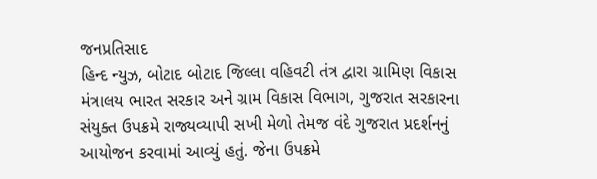જનપ્રતિસાદ
હિન્દ ન્યુઝ, બોટાદ બોટાદ જિલ્લા વહિવટી તંત્ર દ્વારા ગ્રામિણ વિકાસ મંત્રાલય ભારત સરકાર અને ગ્રામ વિકાસ વિભાગ, ગુજરાત સરકારના સંયુક્ત ઉપક્રમે રાજ્યવ્યાપી સખી મેળો તેમજ વંદે ગુજરાત પ્રદર્શનનું આયોજન કરવામાં આવ્યું હતું. જેના ઉપક્રમે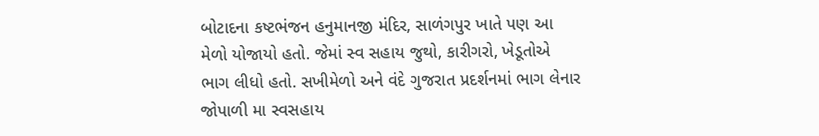બોટાદના કષ્ટભંજન હનુમાનજી મંદિર, સાળંગપુર ખાતે પણ આ મેળો યોજાયો હતો. જેમાં સ્વ સહાય જુથો, કારીગરો, ખેડૂતોએ ભાગ લીધો હતો. સખીમેળો અને વંદે ગુજરાત પ્રદર્શનમાં ભાગ લેનાર જોપાળી મા સ્વસહાય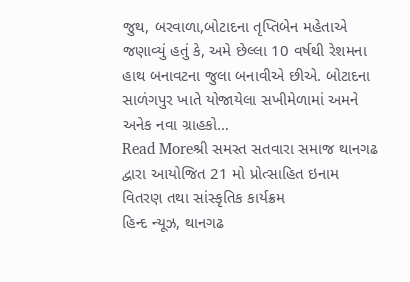જુથ, બરવાળા,બોટાદના તૃપ્તિબેન મહેતાએ જણાવ્યું હતું કે, અમે છેલ્લા 10 વર્ષથી રેશમના હાથ બનાવટના જુલા બનાવીએ છીએ. બોટાદના સાળંગપુર ખાતે યોજાયેલા સખીમેળામાં અમને અનેક નવા ગ્રાહકો…
Read Moreશ્રી સમસ્ત સતવારા સમાજ થાનગઢ દ્વારા આયોજિત 21 મો પ્રોત્સાહિત ઇનામ વિતરણ તથા સાંસ્કૃતિક કાર્યક્રમ
હિન્દ ન્યૂઝ, થાનગઢ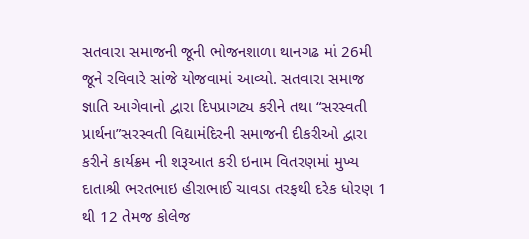સતવારા સમાજની જૂની ભોજનશાળા થાનગઢ માં 26મી જૂને રવિવારે સાંજે યોજવામાં આવ્યો. સતવારા સમાજ જ્ઞાતિ આગેવાનો દ્વારા દિપપ્રાગટ્ય કરીને તથા “સરસ્વતી પ્રાર્થના”સરસ્વતી વિદ્યામંદિરની સમાજની દીકરીઓ દ્વારા કરીને કાર્યક્રમ ની શરૂઆત કરી ઇનામ વિતરણમાં મુખ્ય દાતાશ્રી ભરતભાઇ હીરાભાઈ ચાવડા તરફથી દરેક ધોરણ 1 થી 12 તેમજ કોલેજ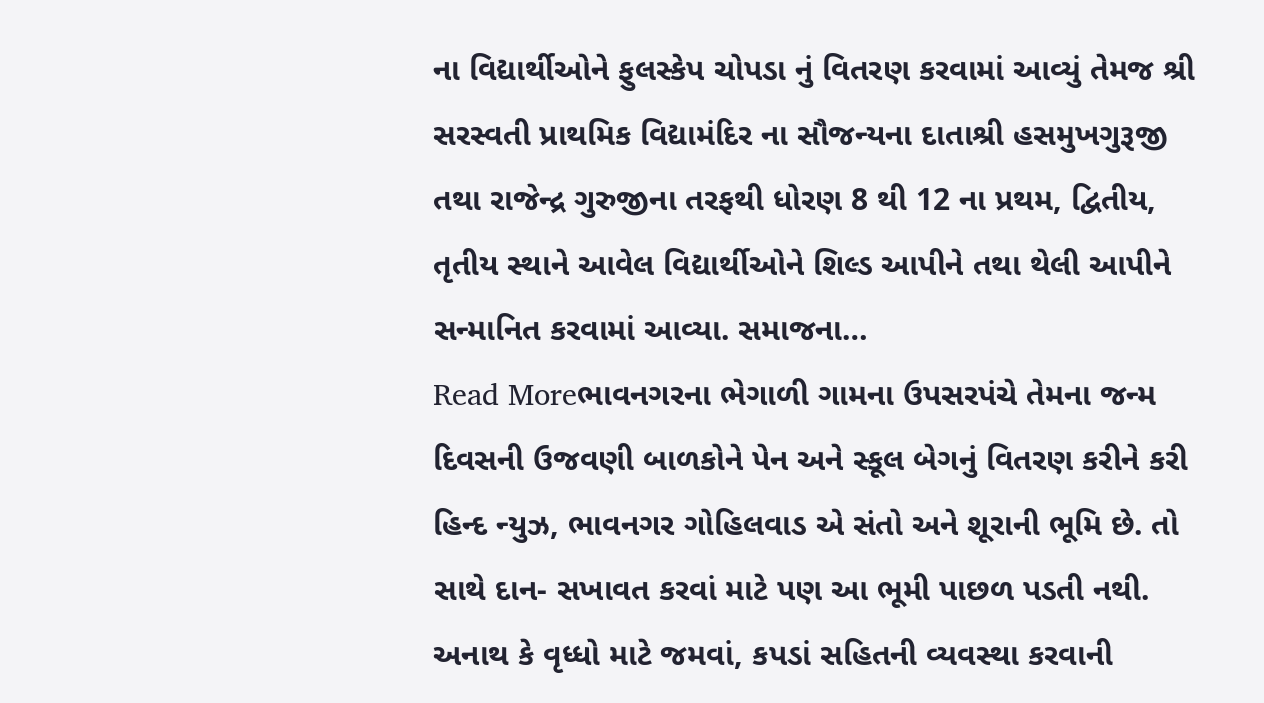ના વિદ્યાર્થીઓને ફુલસ્કેપ ચોપડા નું વિતરણ કરવામાં આવ્યું તેમજ શ્રી સરસ્વતી પ્રાથમિક વિદ્યામંદિર ના સૌજન્યના દાતાશ્રી હસમુખગુરૂજી તથા રાજેન્દ્ર ગુરુજીના તરફથી ધોરણ 8 થી 12 ના પ્રથમ, દ્વિતીય, તૃતીય સ્થાને આવેલ વિદ્યાર્થીઓને શિલ્ડ આપીને તથા થેલી આપીને સન્માનિત કરવામાં આવ્યા. સમાજના…
Read Moreભાવનગરના ભેગાળી ગામના ઉપસરપંચે તેમના જન્મ દિવસની ઉજવણી બાળકોને પેન અને સ્કૂલ બેગનું વિતરણ કરીને કરી
હિન્દ ન્યુઝ, ભાવનગર ગોહિલવાડ એ સંતો અને શૂરાની ભૂમિ છે. તો સાથે દાન- સખાવત કરવાં માટે પણ આ ભૂમી પાછળ પડતી નથી. અનાથ કે વૃધ્ધો માટે જમવાં, કપડાં સહિતની વ્યવસ્થા કરવાની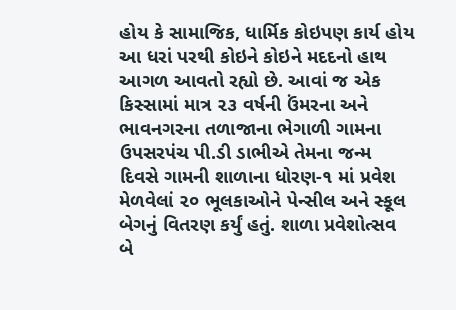હોય કે સામાજિક, ધાર્મિક કોઇપણ કાર્ય હોય આ ધરાં પરથી કોઇને કોઇને મદદનો હાથ આગળ આવતો રહ્યો છે. આવાં જ એક કિસ્સામાં માત્ર ૨૩ વર્ષની ઉંમરના અને ભાવનગરના તળાજાના ભેગાળી ગામના ઉપસરપંચ પી.ડી ડાભીએ તેમના જન્મ દિવસે ગામની શાળાના ધોરણ-૧ માં પ્રવેશ મેળવેલાં ૨૦ ભૂલકાઓને પેન્સીલ અને સ્કૂલ બેગનું વિતરણ કર્યું હતું. શાળા પ્રવેશોત્સવ બે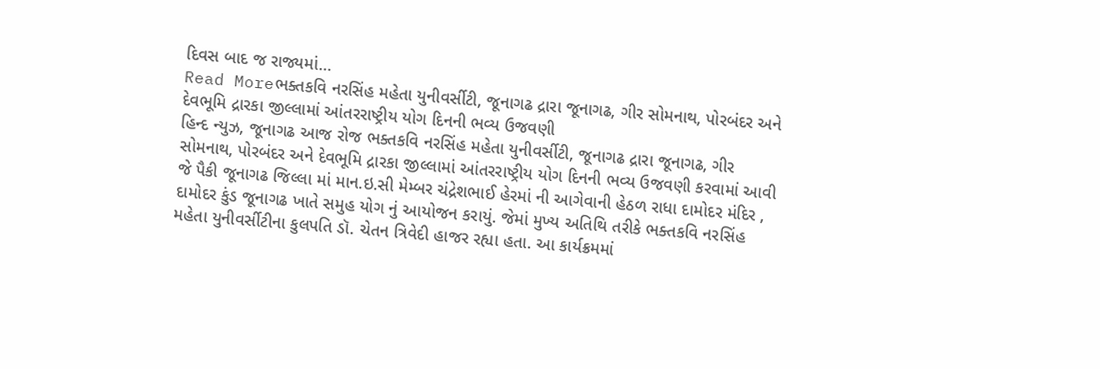દિવસ બાદ જ રાજ્યમાં…
Read Moreભક્તકવિ નરસિંહ મહેતા યુનીવર્સીટી, જૂનાગઢ દ્રારા જૂનાગઢ, ગીર સોમનાથ, પોરબંદર અને દેવભૂમિ દ્રારકા જીલ્લામાં આંતરરાષ્ટ્રીય યોગ દિનની ભવ્ય ઉજવણી
હિન્દ ન્યુઝ, જૂનાગઢ આજ રોજ ભક્તકવિ નરસિંહ મહેતા યુનીવર્સીટી, જૂનાગઢ દ્રારા જૂનાગઢ, ગીર સોમનાથ, પોરબંદર અને દેવભૂમિ દ્રારકા જીલ્લામાં આંતરરાષ્ટ્રીય યોગ દિનની ભવ્ય ઉજવણી કરવામાં આવી જે પૈકી જૂનાગઢ જિલ્લા માં માન.ઇ.સી મેમ્બર ચંદ્રેશભાઈ હેરમાં ની આગેવાની હેઠળ રાધા દામોદર મંદિર , દામોદર કુંડ જૂનાગઢ ખાતે સમુહ યોગ નું આયોજન કરાયું. જેમાં મુખ્ય અતિથિ તરીકે ભક્તકવિ નરસિંહ મહેતા યુનીવર્સીટીના કુલપતિ ડૉ. ચેતન ત્રિવેદી હાજર રહ્યા હતા. આ કાર્યક્રમમાં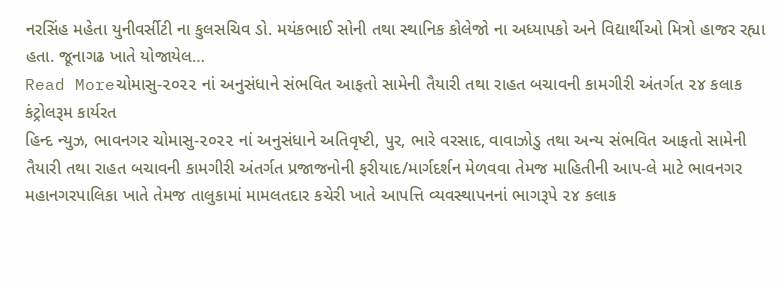નરસિંહ મહેતા યુનીવર્સીટી ના કુલસચિવ ડો. મયંકભાઈ સોની તથા સ્થાનિક કોલેજો ના અધ્યાપકો અને વિદ્યાર્થીઓ મિત્રો હાજર રહ્યા હતા. જૂનાગઢ ખાતે યોજાયેલ…
Read Moreચોમાસુ-૨૦૨૨ નાં અનુસંધાને સંભવિત આફતો સામેની તૈયારી તથા રાહત બચાવની કામગીરી અંતર્ગત ૨૪ કલાક કંટ્રોલરૂમ કાર્યરત
હિન્દ ન્યુઝ, ભાવનગર ચોમાસુ-૨૦૨૨ નાં અનુસંધાને અતિવૃષ્ટી, પુર, ભારે વરસાદ, વાવાઝોડુ તથા અન્ય સંભવિત આફતો સામેની તૈયારી તથા રાહત બચાવની કામગીરી અંતર્ગત પ્રજાજનોની ફરીયાદ/માર્ગદર્શન મેળવવા તેમજ માહિતીની આપ-લે માટે ભાવનગર મહાનગરપાલિકા ખાતે તેમજ તાલુકામાં મામલતદાર કચેરી ખાતે આપત્તિ વ્યવસ્થાપનનાં ભાગરૂપે ૨૪ કલાક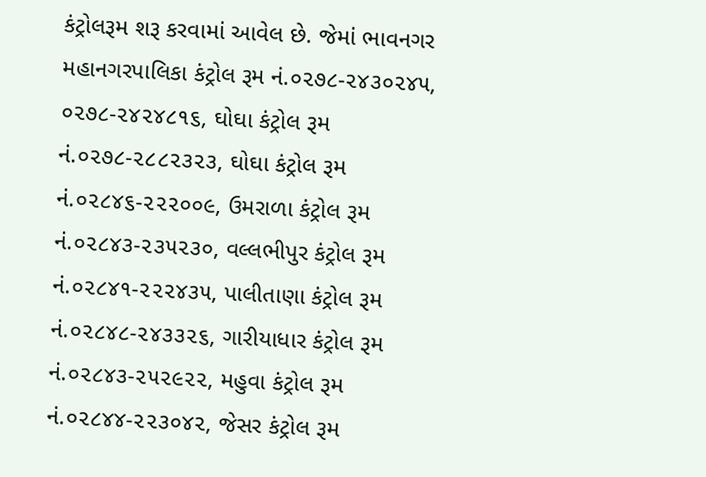કંટ્રોલરૂમ શરૂ કરવામાં આવેલ છે. જેમાં ભાવનગર મહાનગરપાલિકા કંટ્રોલ રૂમ નં.૦૨૭૮-૨૪૩૦૨૪૫, ૦૨૭૮-૨૪૨૪૮૧૬, ઘોઘા કંટ્રોલ રૂમ નં.૦૨૭૮-૨૮૮૨૩૨૩, ઘોઘા કંટ્રોલ રૂમ નં.૦૨૮૪૬-૨૨૨૦૦૯, ઉમરાળા કંટ્રોલ રૂમ નં.૦૨૮૪૩-૨૩૫૨૩૦, વલ્લભીપુર કંટ્રોલ રૂમ નં.૦૨૮૪૧-૨૨૨૪૩૫, પાલીતાણા કંટ્રોલ રૂમ નં.૦૨૮૪૮-૨૪૩૩૨૬, ગારીયાધાર કંટ્રોલ રૂમ નં.૦૨૮૪૩-૨૫૨૯૨૨, મહુવા કંટ્રોલ રૂમ નં.૦૨૮૪૪-૨૨૩૦૪૨, જેસર કંટ્રોલ રૂમ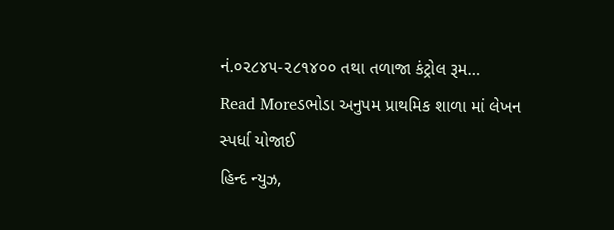નં.૦૨૮૪૫-૨૮૧૪૦૦ તથા તળાજા કંટ્રોલ રૂમ…
Read Moreડભોડા અનુપમ પ્રાથમિક શાળા માં લેખન સ્પર્ધા યોજાઈ
હિન્દ ન્યુઝ,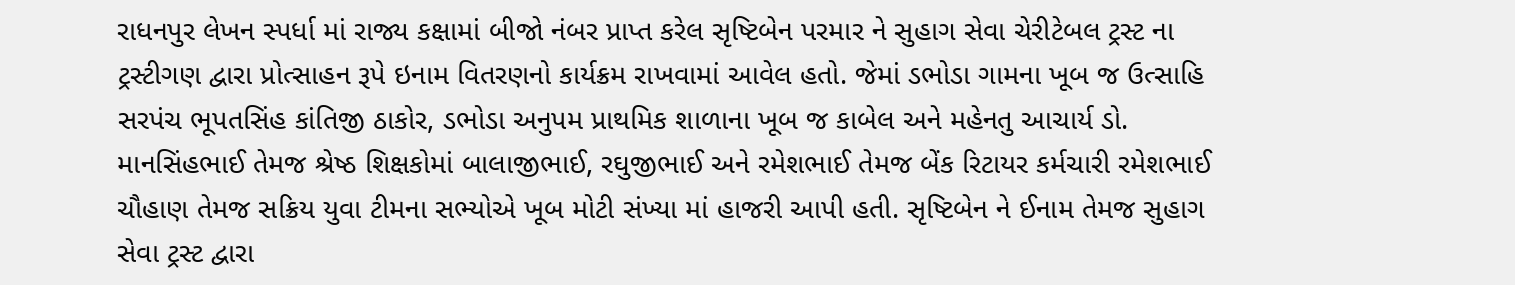રાધનપુર લેખન સ્પર્ધા માં રાજ્ય કક્ષામાં બીજો નંબર પ્રાપ્ત કરેલ સૃષ્ટિબેન પરમાર ને સુહાગ સેવા ચેરીટેબલ ટ્રસ્ટ ના ટ્રસ્ટીગણ દ્વારા પ્રોત્સાહન રૂપે ઇનામ વિતરણનો કાર્યક્રમ રાખવામાં આવેલ હતો. જેમાં ડભોડા ગામના ખૂબ જ ઉત્સાહિ સરપંચ ભૂપતસિંહ કાંતિજી ઠાકોર, ડભોડા અનુપમ પ્રાથમિક શાળાના ખૂબ જ કાબેલ અને મહેનતુ આચાર્ય ડો. માનસિંહભાઈ તેમજ શ્રેષ્ઠ શિક્ષકોમાં બાલાજીભાઈ, રઘુજીભાઈ અને રમેશભાઈ તેમજ બેંક રિટાયર કર્મચારી રમેશભાઈ ચૌહાણ તેમજ સક્રિય યુવા ટીમના સભ્યોએ ખૂબ મોટી સંખ્યા માં હાજરી આપી હતી. સૃષ્ટિબેન ને ઈનામ તેમજ સુહાગ સેવા ટ્રસ્ટ દ્વારા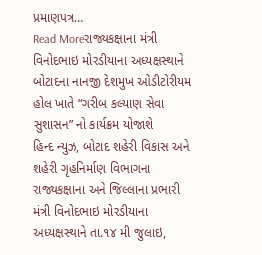પ્રમાણપત્ર…
Read Moreરાજ્યકક્ષાના મંત્રી વિનોદભાઇ મોરડીયાના અધ્યક્ષસ્થાને બોટાદના નાનજી દેશમુખ ઓડીટોરીયમ હોલ ખાતે “ગરીબ કલ્યાણ સેવા સુશાસન” નો કાર્યક્રમ યોજાશે
હિન્દ ન્યુઝ, બોટાદ શહેરી વિકાસ અને શહેરી ગૃહનિર્માણ વિભાગના રાજ્યકક્ષાના અને જિલ્લાના પ્રભારી મંત્રી વિનોદભાઇ મોરડીયાના અધ્યક્ષસ્થાને તા.૧૪ મી જુલાઇ,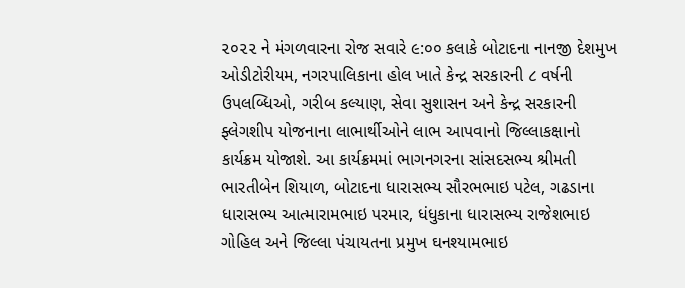૨૦૨૨ ને મંગળવારના રોજ સવારે ૯:૦૦ કલાકે બોટાદના નાનજી દેશમુખ ઓડીટોરીયમ, નગરપાલિકાના હોલ ખાતે કેન્દ્ર સરકારની ૮ વર્ષની ઉપલબ્ધિઓ, ગરીબ કલ્યાણ, સેવા સુશાસન અને કેન્દ્ર સરકારની ફ્લેગશીપ યોજનાના લાભાર્થીઓને લાભ આપવાનો જિલ્લાકક્ષાનો કાર્યક્રમ યોજાશે. આ કાર્યક્રમમાં ભાગનગરના સાંસદસભ્ય શ્રીમતી ભારતીબેન શિયાળ, બોટાદના ધારાસભ્ય સૌરભભાઇ પટેલ, ગઢડાના ધારાસભ્ય આત્મારામભાઇ પરમાર, ધંધુકાના ધારાસભ્ય રાજેશભાઇ ગોહિલ અને જિલ્લા પંચાયતના પ્રમુખ ઘનશ્યામભાઇ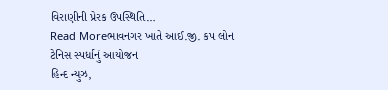વિરાણીની પ્રેરક ઉપસ્થિતિ…
Read Moreભાવનગર ખાતે આઈ.જી. કપ લોન ટેનિસ સ્પર્ધાનું આયોજન
હિન્દ ન્યુઝ,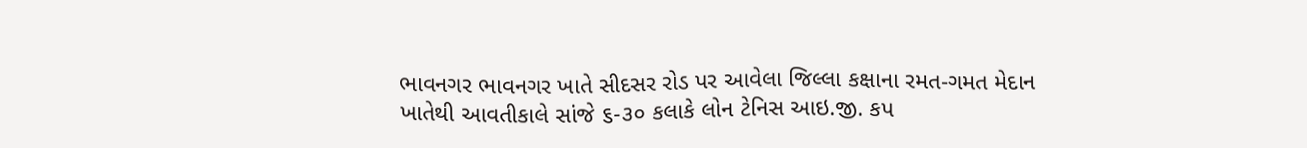ભાવનગર ભાવનગર ખાતે સીદસર રોડ પર આવેલા જિલ્લા કક્ષાના રમત-ગમત મેદાન ખાતેથી આવતીકાલે સાંજે ૬-૩૦ કલાકે લોન ટેનિસ આઇ.જી. કપ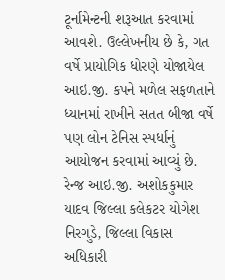ટૂર્નામેન્ટની શરૂઆત કરવામાં આવશે. ઉલ્લેખનીય છે કે, ગત વર્ષે પ્રાયોગિક ધોરણે યોજાયેલ આઇ.જી. કપને મળેલ સફળતાને ધ્યાનમાં રાખીને સતત બીજા વર્ષે પણ લોન ટેનિસ સ્પર્ધાનું આયોજન કરવામાં આવ્યું છે. રેન્જ આઇ.જી. અશોકકુમાર યાદવ જિલ્લા કલેકટર યોગેશ નિરગુડે, જિલ્લા વિકાસ અધિકારી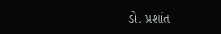ડો. પ્રશાંત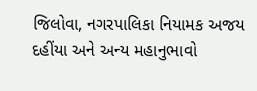જિલોવા, નગરપાલિકા નિયામક અજય દહીંયા અને અન્ય મહાનુભાવો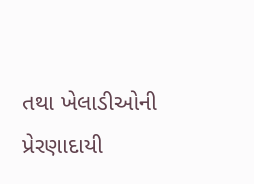તથા ખેલાડીઓની પ્રેરણાદાયી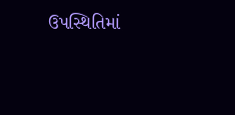ઉપસ્થિતિમાં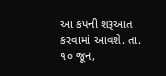આ કપની શરૂઆત કરવામાં આવશે. તા. ૧૦ જૂન,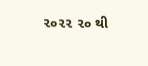૨૦૨૨ ૨૦ થી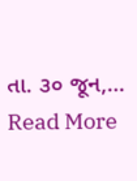તા. ૩૦ જૂન,…
Read More